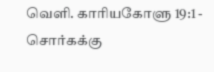வெளி. காரியகோளு 19:1 - சொர்கக்கு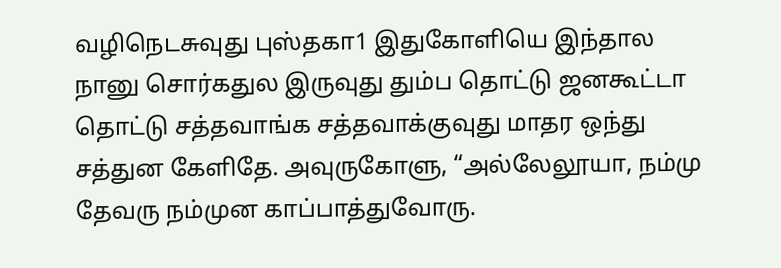வழிநெடசுவுது புஸ்தகா1 இதுகோளியெ இந்தால நானு சொர்கதுல இருவுது தும்ப தொட்டு ஜனகூட்டா தொட்டு சத்தவாங்க சத்தவாக்குவுது மாதர ஒந்து சத்துன கேளிதே. அவுருகோளு, “அல்லேலூயா, நம்மு தேவரு நம்முன காப்பாத்துவோரு.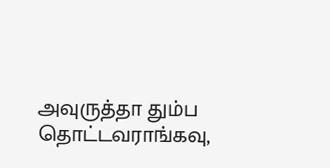அவுருத்தா தும்ப தொட்டவராங்கவு,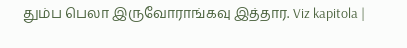தும்ப பெலா இருவோராங்கவு இத்தார. Viz kapitola |